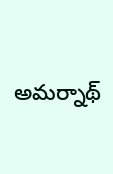అమర్నాథ్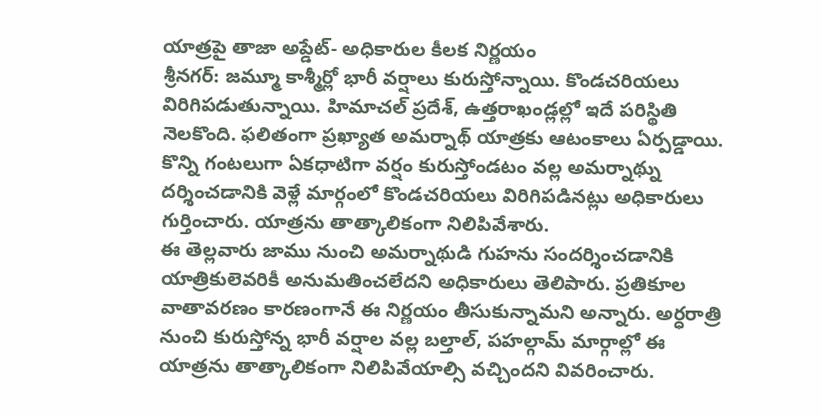యాత్రపై తాజా అప్డేట్- అధికారుల కీలక నిర్ణయం
శ్రీనగర్: జమ్మూ కాశ్మీర్లో భారీ వర్షాలు కురుస్తోన్నాయి. కొండచరియలు విరిగిపడుతున్నాయి. హిమాచల్ ప్రదేశ్, ఉత్తరాఖండ్లల్లో ఇదే పరిస్థితి నెలకొంది. ఫలితంగా ప్రఖ్యాత అమర్నాథ్ యాత్రకు ఆటంకాలు ఏర్పడ్డాయి. కొన్ని గంటలుగా ఏకధాటిగా వర్షం కురుస్తోండటం వల్ల అమర్నాథ్ను దర్శించడానికి వెళ్లే మార్గంలో కొండచరియలు విరిగిపడినట్లు అధికారులు గుర్తించారు. యాత్రను తాత్కాలికంగా నిలిపివేశారు.
ఈ తెల్లవారు జాము నుంచి అమర్నాథుడి గుహను సందర్శించడానికి యాత్రికులెవరికీ అనుమతించలేదని అధికారులు తెలిపారు. ప్రతికూల వాతావరణం కారణంగానే ఈ నిర్ణయం తీసుకున్నామని అన్నారు. అర్ధరాత్రి నుంచి కురుస్తోన్న భారీ వర్షాల వల్ల బల్తాల్, పహల్గామ్ మార్గాల్లో ఈ యాత్రను తాత్కాలికంగా నిలిపివేయాల్సి వచ్చిందని వివరించారు.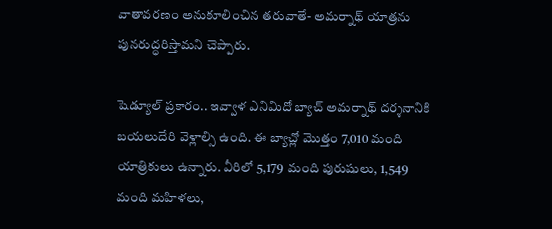వాతావరణం అనుకూలించిన తరువాతే- అమర్నాథ్ యాత్రను పునరుద్ధరిస్తామని చెప్పారు.

షెడ్యూల్ ప్రకారం.. ఇవ్వాళ ఎనిమిదో బ్యాచ్ అమర్నాథ్ దర్శనానికి బయలుదేరి వెళ్లాల్సి ఉంది. ఈ బ్యాచ్లో మొత్తం 7,010 మంది యాత్రికులు ఉన్నారు. వీరిలో 5,179 మంది పురుషులు, 1,549 మంది మహిళలు,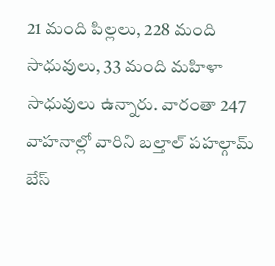21 మంది పిల్లలు, 228 మంది సాధువులు, 33 మంది మహిళా సాధువులు ఉన్నారు. వారంతా 247 వాహనాల్లో వారిని బల్తాల్ పహల్గామ్ బేస్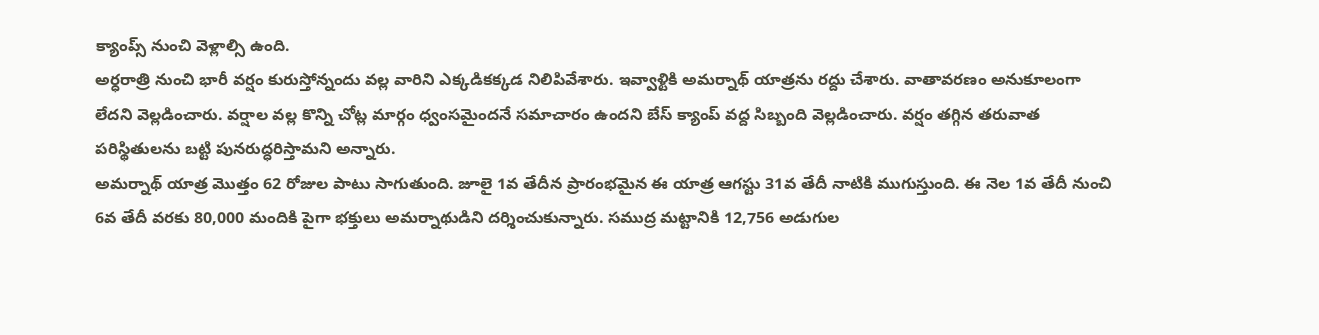క్యాంప్స్ నుంచి వెళ్లాల్సి ఉంది.
అర్ధరాత్రి నుంచి భారీ వర్షం కురుస్తోన్నందు వల్ల వారిని ఎక్కడికక్కడ నిలిపివేశారు. ఇవ్వాళ్టికి అమర్నాథ్ యాత్రను రద్దు చేశారు. వాతావరణం అనుకూలంగా లేదని వెల్లడించారు. వర్షాల వల్ల కొన్ని చోట్ల మార్గం ధ్వంసమైందనే సమాచారం ఉందని బేస్ క్యాంప్ వద్ద సిబ్బంది వెల్లడించారు. వర్షం తగ్గిన తరువాత పరిస్థితులను బట్టి పునరుద్ధరిస్తామని అన్నారు.
అమర్నాథ్ యాత్ర మొత్తం 62 రోజుల పాటు సాగుతుంది. జూలై 1వ తేదీన ప్రారంభమైన ఈ యాత్ర ఆగస్టు 31వ తేదీ నాటికి ముగుస్తుంది. ఈ నెల 1వ తేదీ నుంచి 6వ తేదీ వరకు 80,000 మందికి పైగా భక్తులు అమర్నాథుడిని దర్శించుకున్నారు. సముద్ర మట్టానికి 12,756 అడుగుల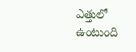ఎత్తులో ఉంటుంది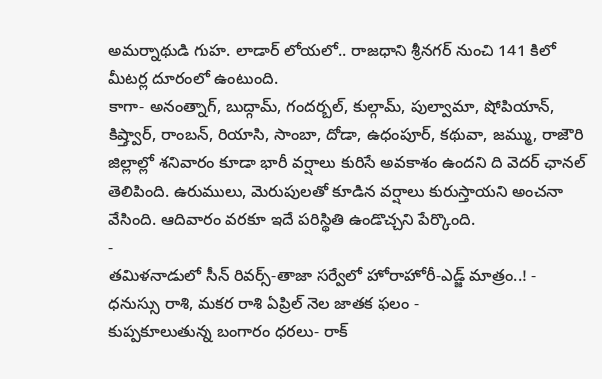అమర్నాథుడి గుహ. లాడార్ లోయలో.. రాజధాని శ్రీనగర్ నుంచి 141 కిలో మీటర్ల దూరంలో ఉంటుంది.
కాగా- అనంత్నాగ్, బుద్గామ్, గందర్బల్, కుల్గామ్, పుల్వామా, షోపియాన్, కిష్త్వార్, రాంబన్, రియాసి, సాంబా, దోడా, ఉధంపూర్, కథువా, జమ్ము, రాజౌరి జిల్లాల్లో శనివారం కూడా భారీ వర్షాలు కురిసే అవకాశం ఉందని ది వెదర్ ఛానల్ తెలిపింది. ఉరుములు, మెరుపులతో కూడిన వర్షాలు కురుస్తాయని అంచనా వేసింది. ఆదివారం వరకూ ఇదే పరిస్థితి ఉండొచ్చని పేర్కొంది.
-
తమిళనాడులో సీన్ రివర్స్-తాజా సర్వేలో హోరాహోరీ-ఎడ్జ్ మాత్రం..! -
ధనుస్సు రాశి, మకర రాశి ఏప్రిల్ నెల జాతక ఫలం -
కుప్పకూలుతున్న బంగారం ధరలు- రాక్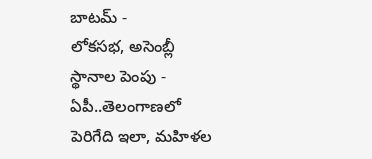బాటమ్ -
లోకసభ, అసెంబ్లీ స్థానాల పెంపు - ఏపీ..తెలంగాణలో పెరిగేది ఇలా, మహిళల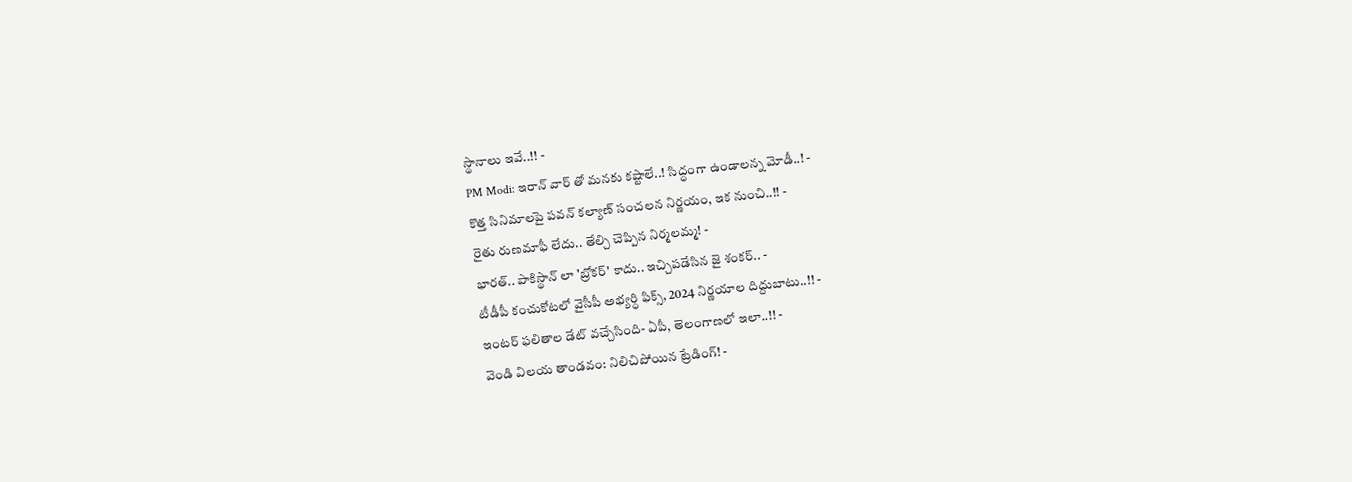స్థానాలు ఇవే..!! -
PM Modi: ఇరాన్ వార్ తో మనకు కష్టాలే..! సిద్ధంగా ఉండాలన్న మోడీ..! -
కొత్త సినిమాలపై పవన్ కల్యాణ్ సంచలన నిర్ణయం, ఇక నుంచి..!! -
రైతు రుణమాఫీ లేదు.. తేల్చి చెప్పిన నిర్మలమ్మ! -
భారత్.. పాకిస్థాన్ లా 'బ్రోకర్' కాదు.. ఇచ్చిపడేసిన జై శంకర్.. -
టీడీపీ కంచుకోటలో వైసీపీ అభ్యర్ధి ఫిక్స్, 2024 నిర్ణయాల దిద్దుబాటు..!! -
ఇంటర్ ఫలితాల డేట్ వచ్చేసింది- ఏపీ, తెలంగాణలో ఇలా..!! -
వెండి విలయ తాండవం: నిలిచిపోయిన ట్రేడింగ్! -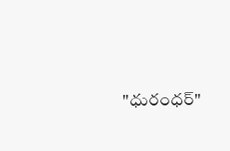"ధురంధర్"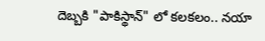దెబ్బకి "పాకిస్థాన్" లో కలకలం.. నయా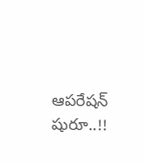ఆపరేషన్ షురూ..!!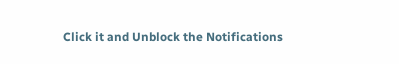Click it and Unblock the Notifications